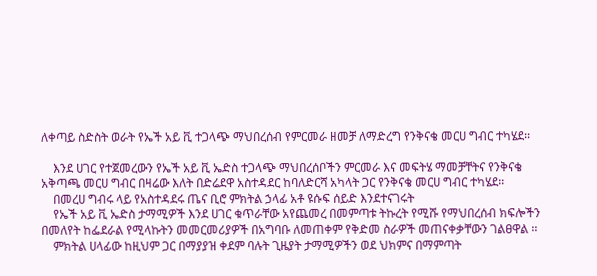ለቀጣይ ስድስት ወራት የኤች አይ ቪ ተጋላጭ ማህበረሰብ የምርመራ ዘመቻ ለማድረግ የንቅናቄ መርሀ ግብር ተካሄደ፡፡

    እንደ ሀገር የተጀመረውን የኤች አይ ቪ ኤድስ ተጋላጭ ማህበረሰቦችን ምርመራ እና መፍትሄ ማመቻቸትና የንቅናቄ አቅጣጫ መርሀ ግብር በዛሬው እለት በድሬደዋ አስተዳደር ከባለድርሻ አካላት ጋር የንቅናቄ መርሀ ግብር ተካሄደ፡፡
    በመረሀ ግብሩ ላይ የአስተዳደሩ ጤና ቢሮ ምክትል ኃላፊ አቶ ዩሱፍ ሰይድ እንደተናገሩት
    የኤች አይ ቪ ኤድስ ታማሚዎች እንደ ሀገር ቁጥራቸው አየጨመረ በመምጣቱ ትኩረት የሚሹ የማህበረሰብ ክፍሎችን በመለየት ከፌደራል የሚላኩትን መመርመሪያዎች በአግባቡ ለመጠቀም የቅድመ ስራዎች መጠናቀቃቸውን ገልፀዋል ፡፡
    ምክትል ሀላፊው ከዚህም ጋር በማያያዝ ቀደም ባሉት ጊዜያት ታማሚዎችን ወደ ህክምና በማምጣት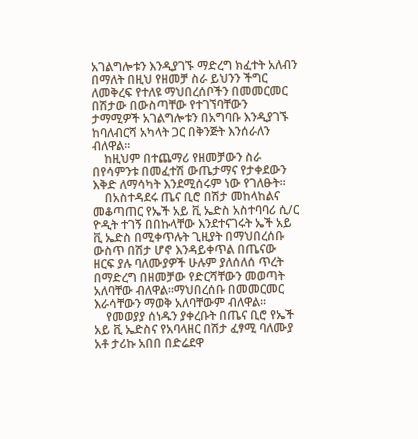አገልግሎቱን እንዲያገኙ ማድረግ ክፈተት አለብን በማለት በዚህ የዘመቻ ስራ ይህንን ችግር ለመቅረፍ የተለዩ ማህበረሰቦችን በመመርመር በሽታው በውስጣቸው የተገኘባቸውን ታማሚዎች አገልግሎቱን በአግባቡ እንዲያገኙ ከባለብርሻ አካላት ጋር በቅንጅት እንሰራለን ብለዋል፡፡
    ከዚህም በተጨማሪ የዘመቻውን ስራ በየሳምንቱ በመፈተሽ ውጤታማና የታቀደውን እቅድ ለማሳካት እንደሚሰሩም ነው የገለፁት፡፡
    በአስተዳደሩ ጤና ቢሮ በሽታ መከላከልና መቆጣጠር የኤች አይ ቪ ኤድስ አስተባባሪ ሲ/ር ዮዲት ተገኝ በበኩላቸው እንደተናገሩት ኤች አይ ቪ ኤድስ በሚቀጥሉት ጊዚያት በማህበረሰቡ ውስጥ በሽታ ሆኖ እንዳይቀጥል በጤናው ዘርፍ ያሉ ባለሙያዎች ሁሉም ያለሰለሰ ጥረት በማድረግ በዘመቻው የድርሻቸውን መወጣት አለባቸው ብለዋል፡፡ማህበረሰቡ በመመርመር እራሳቸውን ማወቅ አለባቸውም ብለዋል፡፡
    የመወያያ ሰነዱን ያቀረቡት በጤና ቢሮ የኤች አይ ቪ ኤድስና የአባላዘር በሽታ ፈፃሚ ባለሙያ አቶ ታሪኩ አበበ በድሬደዋ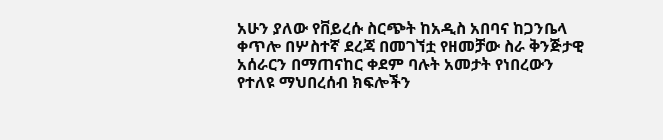አሁን ያለው የቨይረሱ ስርጭት ከአዲስ አበባና ከጋንቤላ ቀጥሎ በሦስተኛ ደረጃ በመገኘቷ የዘመቻው ስራ ቅንጅታዊ አሰራርን በማጠናከር ቀደም ባሉት አመታት የነበረውን የተለዩ ማህበረሰብ ክፍሎችን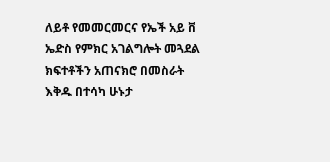ለይቶ የመመርመርና የኤች አይ ቨ ኤድስ የምክር አገልግሎት መጓደል ክፍተቶችን አጠናክሮ በመስራት እቅዱ በተሳካ ሁኑታ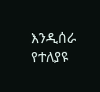እንዲሰራ የተለያዩ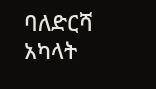ባለድርሻ አካላት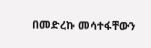በመድረኩ መሳተፋቸውን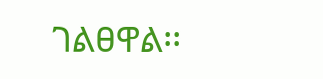ገልፀዋል፡፡